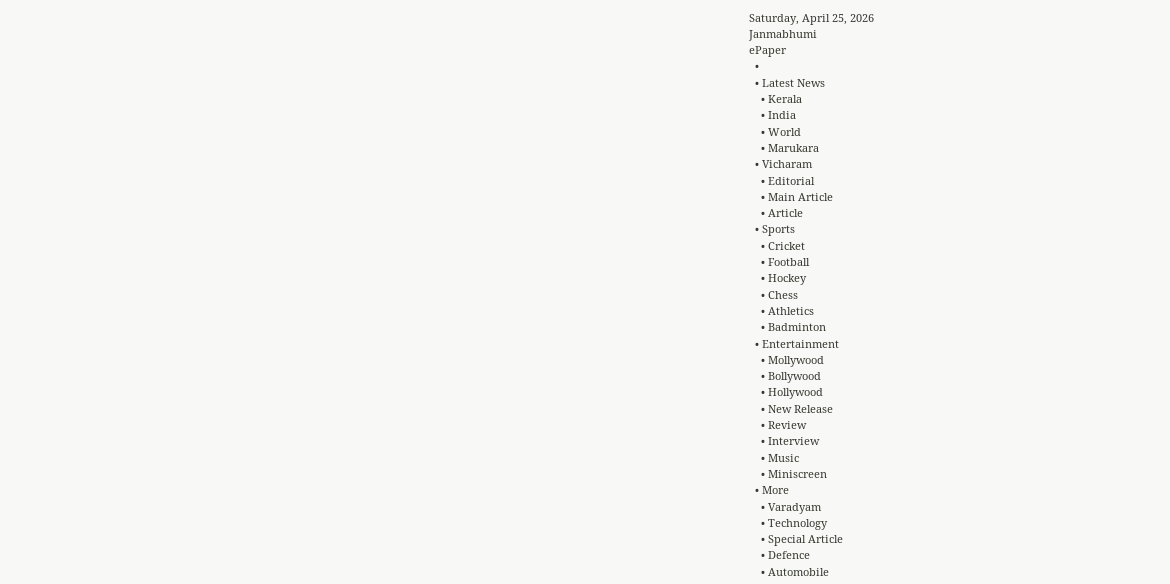Saturday, April 25, 2026
Janmabhumi
ePaper
  •
  • Latest News
    • Kerala
    • India
    • World
    • Marukara
  • Vicharam
    • Editorial
    • Main Article
    • Article
  • Sports
    • Cricket
    • Football
    • Hockey
    • Chess
    • Athletics
    • Badminton
  • Entertainment
    • Mollywood
    • Bollywood
    • Hollywood
    • New Release
    • Review
    • Interview
    • Music
    • Miniscreen
  • More
    • Varadyam
    • Technology
    • Special Article
    • Defence
    • Automobile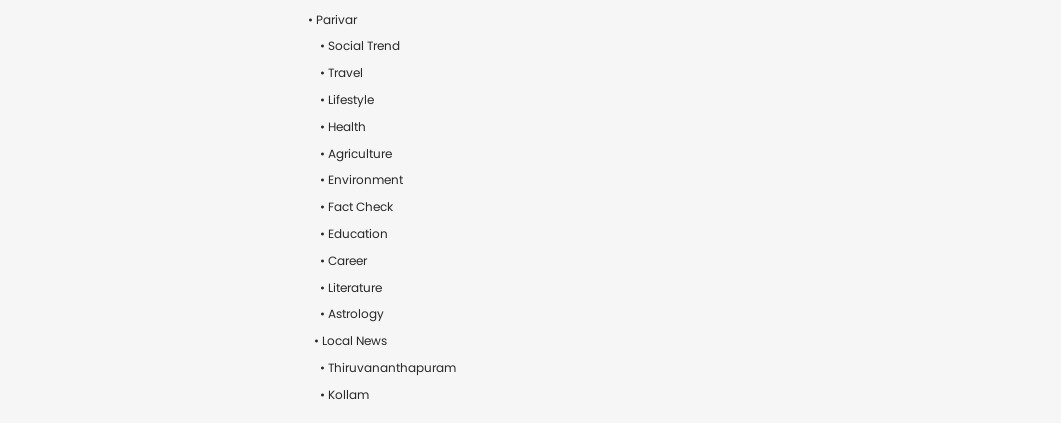• Parivar
    • Social Trend
    • Travel
    • Lifestyle
    • Health
    • Agriculture
    • Environment
    • Fact Check
    • Education
    • Career
    • Literature
    • Astrology
  • Local News
    • Thiruvananthapuram
    • Kollam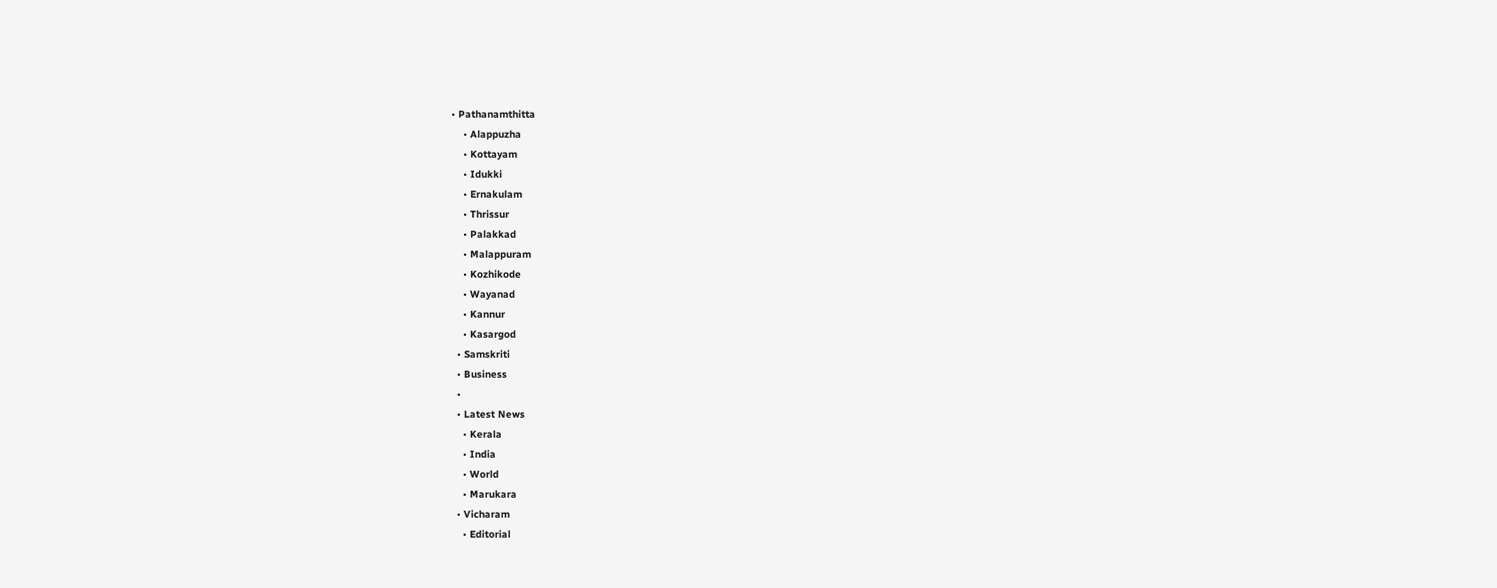• Pathanamthitta
    • Alappuzha
    • Kottayam
    • Idukki
    • Ernakulam
    • Thrissur
    • Palakkad
    • Malappuram
    • Kozhikode
    • Wayanad
    • Kannur
    • Kasargod
  • Samskriti
  • Business
  •
  • Latest News
    • Kerala
    • India
    • World
    • Marukara
  • Vicharam
    • Editorial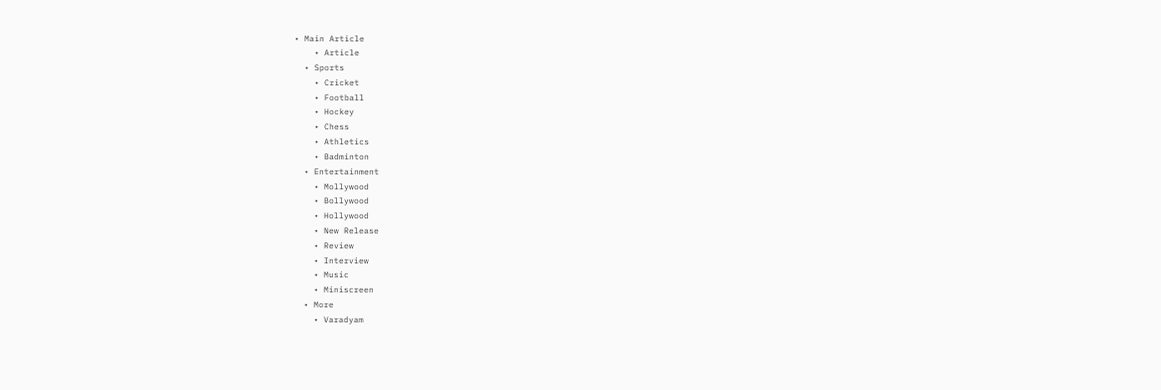• Main Article
    • Article
  • Sports
    • Cricket
    • Football
    • Hockey
    • Chess
    • Athletics
    • Badminton
  • Entertainment
    • Mollywood
    • Bollywood
    • Hollywood
    • New Release
    • Review
    • Interview
    • Music
    • Miniscreen
  • More
    • Varadyam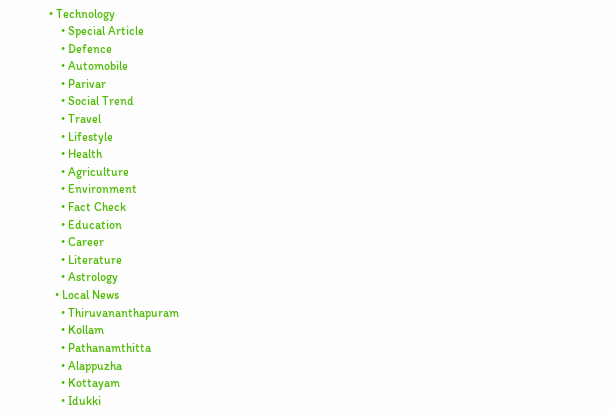• Technology
    • Special Article
    • Defence
    • Automobile
    • Parivar
    • Social Trend
    • Travel
    • Lifestyle
    • Health
    • Agriculture
    • Environment
    • Fact Check
    • Education
    • Career
    • Literature
    • Astrology
  • Local News
    • Thiruvananthapuram
    • Kollam
    • Pathanamthitta
    • Alappuzha
    • Kottayam
    • Idukki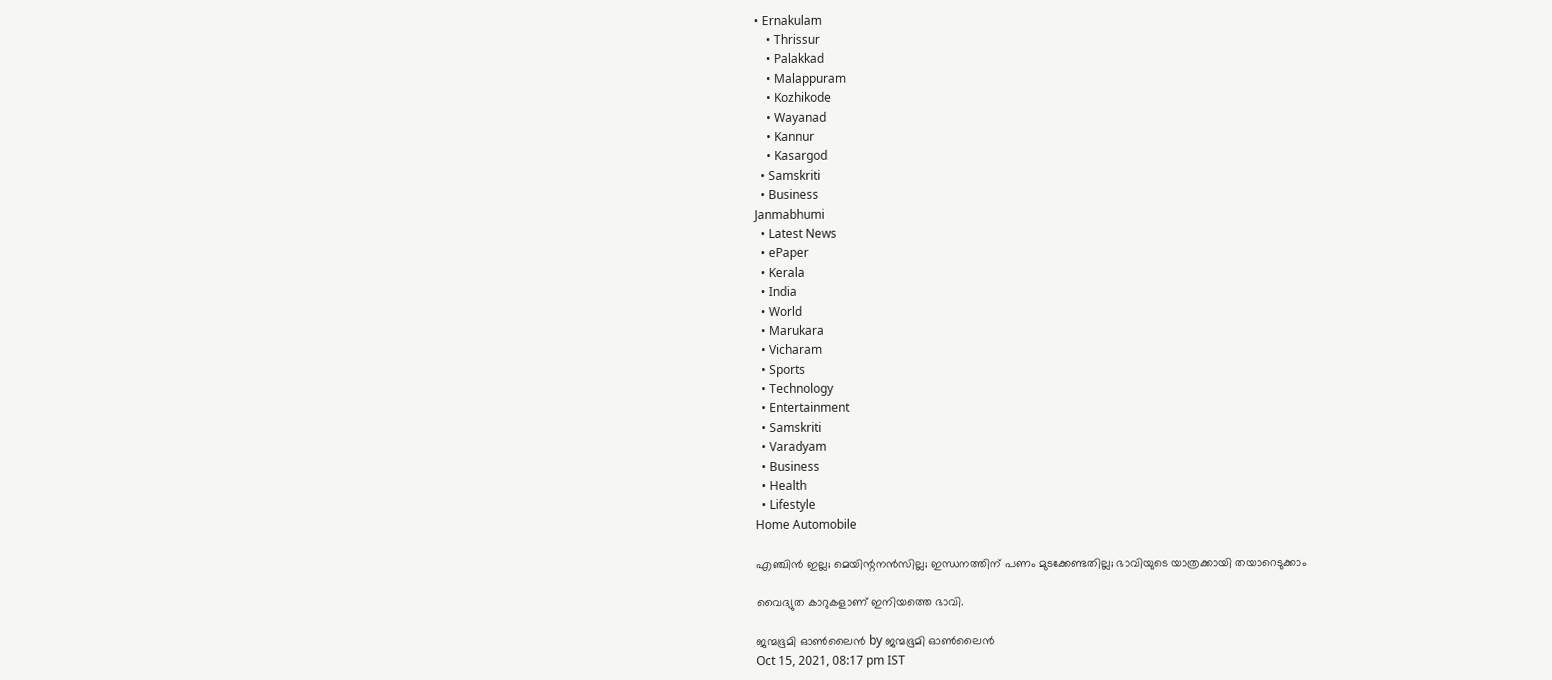• Ernakulam
    • Thrissur
    • Palakkad
    • Malappuram
    • Kozhikode
    • Wayanad
    • Kannur
    • Kasargod
  • Samskriti
  • Business
Janmabhumi
  • Latest News
  • ePaper
  • Kerala
  • India
  • World
  • Marukara
  • Vicharam
  • Sports
  • Technology
  • Entertainment
  • Samskriti
  • Varadyam
  • Business
  • Health
  • Lifestyle
Home Automobile

എഞ്ചിന്‍ ഇല്ല; മെയിന്റനന്‍സില്ല; ഇന്ധനത്തിന് പണം മുടക്കേണ്ടതില്ല; ഭാവിയുടെ യാത്രക്കായി തയാറെടുക്കാം

വൈദ്യുത കാറുകളാണ് ഇനിയത്തെ ഭാവി.

ജന്മഭൂമി ഓണ്‍ലൈന്‍ by ജന്മഭൂമി ഓണ്‍ലൈന്‍
Oct 15, 2021, 08:17 pm IST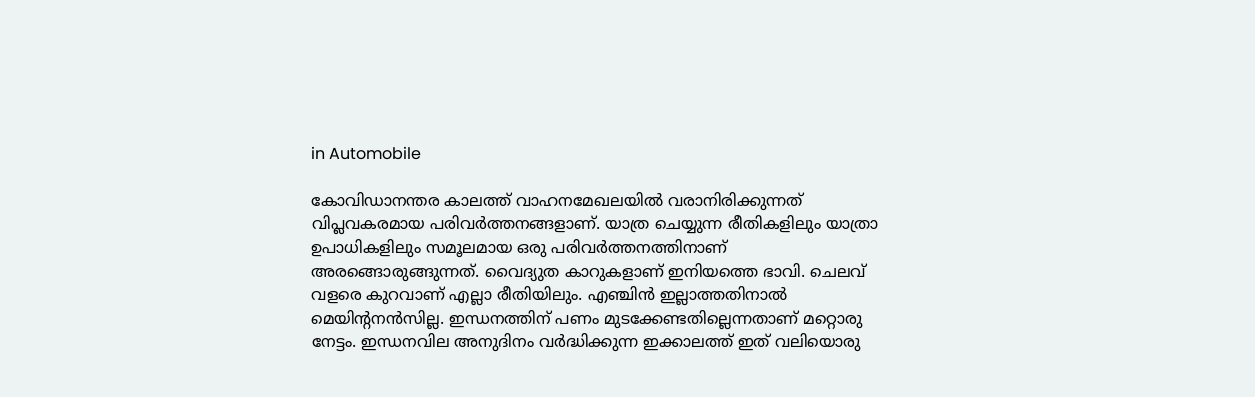in Automobile

കോവിഡാനന്തര കാലത്ത് വാഹനമേഖലയില്‍ വരാനിരിക്കുന്നത് വിപ്ലവകരമായ പരിവര്‍ത്തനങ്ങളാണ്. യാത്ര ചെയ്യുന്ന രീതികളിലും യാത്രാ ഉപാധികളിലും സമൂലമായ ഒരു പരിവര്‍ത്തനത്തിനാണ് അരങ്ങൊരുങ്ങുന്നത്. വൈദ്യുത കാറുകളാണ് ഇനിയത്തെ ഭാവി. ചെലവ് വളരെ കുറവാണ് എല്ലാ രീതിയിലും. എഞ്ചിന്‍ ഇല്ലാത്തതിനാല്‍ മെയിന്റനന്‍സില്ല. ഇന്ധനത്തിന് പണം മുടക്കേണ്ടതില്ലെന്നതാണ് മറ്റൊരു നേട്ടം. ഇന്ധനവില അനുദിനം വര്‍ദ്ധിക്കുന്ന ഇക്കാലത്ത് ഇത് വലിയൊരു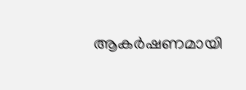ആകര്‍ഷണമായി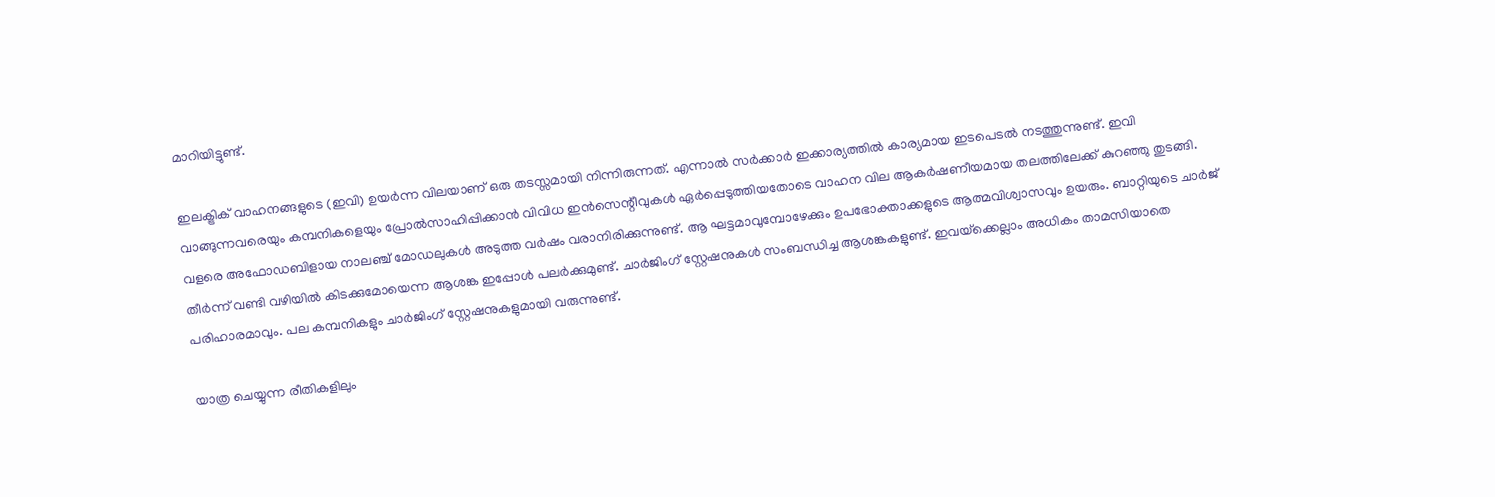മാറിയിട്ടുണ്ട്.

ഇലക്ട്രിക് വാഹനങ്ങളുടെ (ഇവി) ഉയര്‍ന്ന വിലയാണ് ഒരു തടസ്സമായി നിന്നിരുന്നത്. എന്നാല്‍ സര്‍ക്കാര്‍ ഇക്കാര്യത്തില്‍ കാര്യമായ ഇടപെടല്‍ നടത്തുന്നുണ്ട്. ഇവി വാങ്ങുന്നവരെയും കമ്പനികളെയും പ്രോല്‍സാഹിപ്പിക്കാന്‍ വിവിധ ഇന്‍സെന്റീവുകള്‍ ഏര്‍പ്പെടുത്തിയതോടെ വാഹന വില ആകര്‍ഷണീയമായ തലത്തിലേക്ക് കുറഞ്ഞു തുടങ്ങി. വളരെ അഫോഡബിളായ നാലഞ്ച് മോഡലുകള്‍ അടുത്ത വര്‍ഷം വരാനിരിക്കുന്നുണ്ട്. ആ ഘട്ടമാവുമ്പോഴേക്കും ഉപഭോക്താക്കളുടെ ആത്മവിശ്വാസവും ഉയരും. ബാറ്റിയുടെ ചാര്‍ജ് തീര്‍ന്ന് വണ്ടി വഴിയില്‍ കിടക്കുമോയെന്ന ആശങ്ക ഇപ്പോള്‍ പലര്‍ക്കുമുണ്ട്. ചാര്‍ജിംഗ് സ്റ്റേഷനുകള്‍ സംബന്ധിച്ച ആശങ്കകളുണ്ട്. ഇവയ്‌ക്കെല്ലാം അധികം താമസിയാതെ പരിഹാരമാവും. പല കമ്പനികളും ചാര്‍ജിംഗ് സ്റ്റേഷനുകളുമായി വരുന്നുണ്ട്.

യാത്ര ചെയ്യുന്ന രീതികളിലും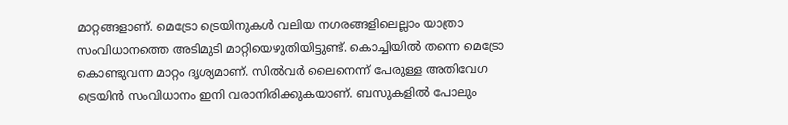മാറ്റങ്ങളാണ്. മെട്രോ ട്രെയിനുകള്‍ വലിയ നഗരങ്ങളിലെല്ലാം യാത്രാ സംവിധാനത്തെ അടിമുടി മാറ്റിയെഴുതിയിട്ടുണ്ട്. കൊച്ചിയില്‍ തന്നെ മെട്രോ കൊണ്ടുവന്ന മാറ്റം ദൃശ്യമാണ്. സില്‍വര്‍ ലൈനെന്ന് പേരുള്ള അതിവേഗ ട്രെയിന്‍ സംവിധാനം ഇനി വരാനിരിക്കുകയാണ്. ബസുകളില്‍ പോലും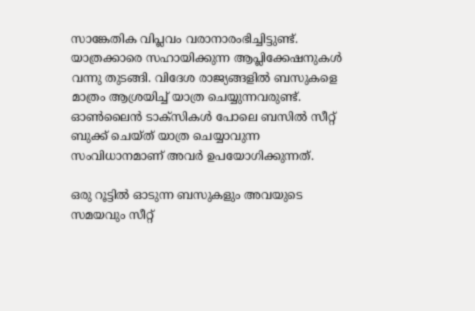സാങ്കേതിക വിപ്ലവം വരാനാരംഭിച്ചിട്ടുണ്ട്. യാത്രക്കാരെ സഹായിക്കുന്ന ആപ്ലിക്കേഷനുകള്‍ വന്നു തുടങ്ങി. വിദേശ രാജ്യങ്ങളില്‍ ബസുകളെ മാത്രം ആശ്രയിച്ച് യാത്ര ചെയ്യുന്നവരുണ്ട്. ഓണ്‍ലൈന്‍ ടാക്സികള്‍ പോലെ ബസില്‍ സീറ്റ് ബുക്ക് ചെയ്ത് യാത്ര ചെയ്യാവുന്ന സംവിധാനമാണ് അവര്‍ ഉപയോഗിക്കുന്നത്.

ഒരു റൂട്ടില്‍ ഓടുന്ന ബസുകളും അവയുടെ സമയവും സീറ്റ്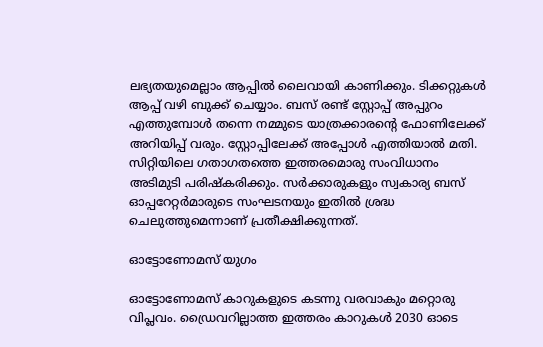ലഭ്യതയുമെല്ലാം ആപ്പില്‍ ലൈവായി കാണിക്കും. ടിക്കറ്റുകള്‍ ആപ്പ് വഴി ബുക്ക് ചെയ്യാം. ബസ് രണ്ട് സ്റ്റോപ്പ് അപ്പുറം എത്തുമ്പോള്‍ തന്നെ നമ്മുടെ യാത്രക്കാരന്റെ ഫോണിലേക്ക് അറിയിപ്പ് വരും. സ്റ്റോപ്പിലേക്ക് അപ്പോള്‍ എത്തിയാല്‍ മതി. സിറ്റിയിലെ ഗതാഗതത്തെ ഇത്തരമൊരു സംവിധാനം അടിമുടി പരിഷ്‌കരിക്കും. സര്‍ക്കാരുകളും സ്വകാര്യ ബസ് ഓപ്പറേറ്റര്‍മാരുടെ സംഘടനയും ഇതില്‍ ശ്രദ്ധ ചെലുത്തുമെന്നാണ് പ്രതീക്ഷിക്കുന്നത്.

ഓട്ടോണോമസ് യുഗം

ഓട്ടോണോമസ് കാറുകളുടെ കടന്നു വരവാകും മറ്റൊരു വിപ്ലവം. ഡ്രൈവറില്ലാത്ത ഇത്തരം കാറുകള്‍ 2030 ഓടെ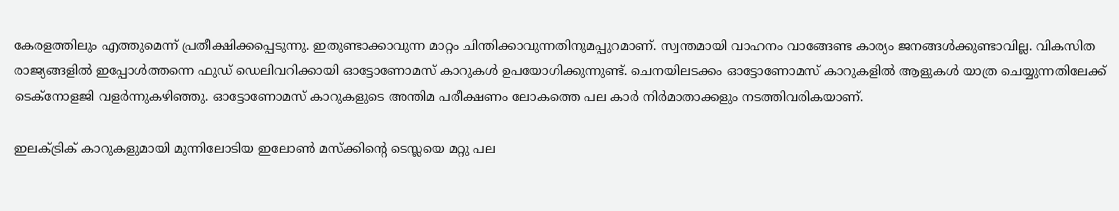കേരളത്തിലും എത്തുമെന്ന് പ്രതീക്ഷിക്കപ്പെടുന്നു. ഇതുണ്ടാക്കാവുന്ന മാറ്റം ചിന്തിക്കാവുന്നതിനുമപ്പുറമാണ്. സ്വന്തമായി വാഹനം വാങ്ങേണ്ട കാര്യം ജനങ്ങള്‍ക്കുണ്ടാവില്ല. വികസിത രാജ്യങ്ങളില്‍ ഇപ്പോള്‍ത്തന്നെ ഫുഡ് ഡെലിവറിക്കായി ഓട്ടോണോമസ് കാറുകള്‍ ഉപയോഗിക്കുന്നുണ്ട്. ചെനയിലടക്കം ഓട്ടോണോമസ് കാറുകളില്‍ ആളുകള്‍ യാത്ര ചെയ്യുന്നതിലേക്ക് ടെക്നോളജി വളര്‍ന്നുകഴിഞ്ഞു. ഓട്ടോണോമസ് കാറുകളുടെ അന്തിമ പരീക്ഷണം ലോകത്തെ പല കാര്‍ നിര്‍മാതാക്കളും നടത്തിവരികയാണ്.

ഇലക്ട്രിക് കാറുകളുമായി മുന്നിലോടിയ ഇലോണ്‍ മസ്‌ക്കിന്റെ ടെസ്ലയെ മറ്റു പല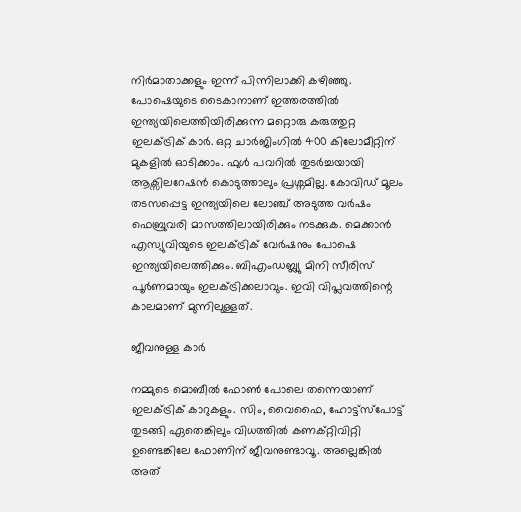നിര്‍മാതാക്കളും ഇന്ന് പിന്നിലാക്കി കഴിഞ്ഞു. പോഷെയുടെ ടൈകാനാണ് ഇത്തരത്തില്‍ ഇന്ത്യയിലെത്തിയിരിക്കുന്ന മറ്റൊരു കരുത്തുറ്റ ഇലക്ട്രിക് കാര്‍. ഒറ്റ ചാര്‍ജിംഗില്‍ 400 കിലോമീറ്റിന് മുകളില്‍ ഓടിക്കാം. ഫുള്‍ പവറില്‍ തുടര്‍ച്ചയായി ആക്സിലറേഷന്‍ കൊടുത്താലും പ്രശ്നമില്ല. കോവിഡ് മൂലം തടസപ്പെട്ട ഇന്ത്യയിലെ ലോഞ്ച് അടുത്ത വര്‍ഷം ഫെബ്രുവരി മാസത്തിലായിരിക്കും നടക്കുക. മെക്കാന്‍ എസ്യുവിയുടെ ഇലക്ട്രിക് വേര്‍ഷനും പോഷെ ഇന്ത്യയിലെത്തിക്കും. ബിഎംഡബ്ല്യു മിനി സീരിസ് പൂര്‍ണമായും ഇലക്ട്രിക്കലാവും. ഇവി വിപ്ലവത്തിന്റെ കാലമാണ് മുന്നിലുള്ളത്.

ജീവനുള്ള കാര്‍

നമ്മുടെ മൊബീല്‍ ഫോണ്‍ പോലെ തന്നെയാണ് ഇലക്ട്രിക് കാറുകളും. സിം, വൈഫൈ, ഹോട്ട്സ്പോട്ട് തുടങ്ങി ഏതെങ്കിലും വിധത്തില്‍ കണക്റ്റിവിറ്റി ഉണ്ടെങ്കിലേ ഫോണിന് ജീവനുണ്ടാവൂ. അല്ലെങ്കില്‍ അത്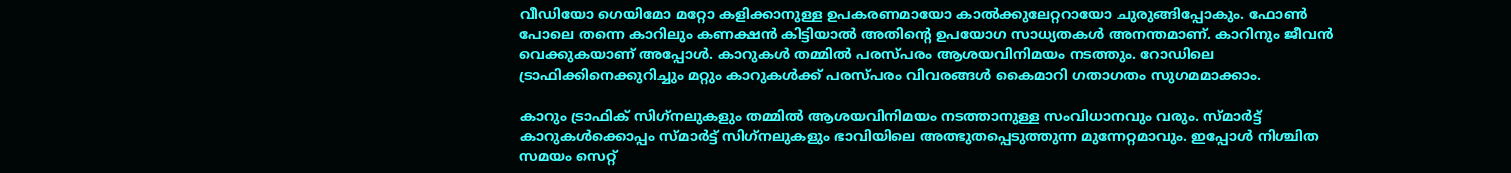വീഡിയോ ഗെയിമോ മറ്റോ കളിക്കാനുള്ള ഉപകരണമായോ കാല്‍ക്കുലേറ്ററായോ ചുരുങ്ങിപ്പോകും. ഫോണ്‍ പോലെ തന്നെ കാറിലും കണക്ഷന്‍ കിട്ടിയാല്‍ അതിന്റെ ഉപയോഗ സാധ്യതകള്‍ അനന്തമാണ്. കാറിനും ജീവന്‍ വെക്കുകയാണ് അപ്പോള്‍. കാറുകള്‍ തമ്മില്‍ പരസ്പരം ആശയവിനിമയം നടത്തും. റോഡിലെ ട്രാഫിക്കിനെക്കുറിച്ചും മറ്റും കാറുകള്‍ക്ക് പരസ്പരം വിവരങ്ങള്‍ കൈമാറി ഗതാഗതം സുഗമമാക്കാം.

കാറും ട്രാഫിക് സിഗ്‌നലുകളും തമ്മില്‍ ആശയവിനിമയം നടത്താനുള്ള സംവിധാനവും വരും. സ്മാര്‍ട്ട് കാറുകള്‍ക്കൊപ്പം സ്മാര്‍ട്ട് സിഗ്‌നലുകളും ഭാവിയിലെ അത്ഭുതപ്പെടുത്തുന്ന മുന്നേറ്റമാവും. ഇപ്പോള്‍ നിശ്ചിത സമയം സെറ്റ്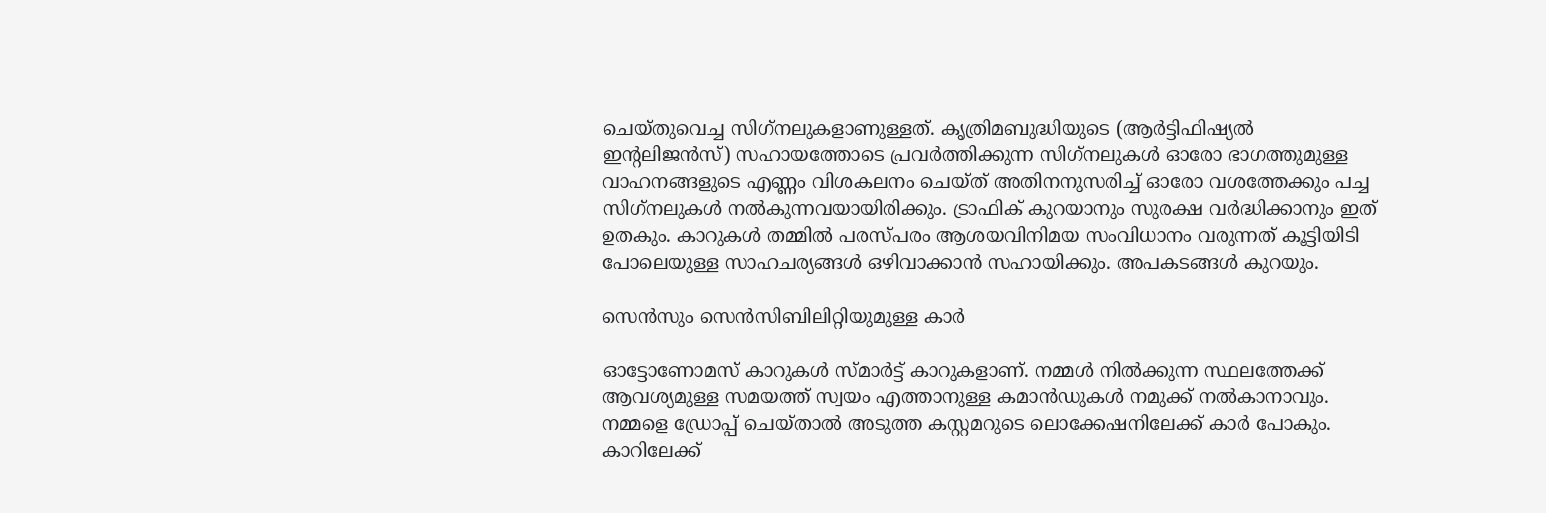ചെയ്തുവെച്ച സിഗ്‌നലുകളാണുള്ളത്. കൃത്രിമബുദ്ധിയുടെ (ആര്‍ട്ടിഫിഷ്യല്‍ ഇന്റലിജന്‍സ്) സഹായത്തോടെ പ്രവര്‍ത്തിക്കുന്ന സിഗ്‌നലുകള്‍ ഓരോ ഭാഗത്തുമുള്ള വാഹനങ്ങളുടെ എണ്ണം വിശകലനം ചെയ്ത് അതിനനുസരിച്ച് ഓരോ വശത്തേക്കും പച്ച സിഗ്‌നലുകള്‍ നല്‍കുന്നവയായിരിക്കും. ട്രാഫിക് കുറയാനും സുരക്ഷ വര്‍ദ്ധിക്കാനും ഇത് ഉതകും. കാറുകള്‍ തമ്മില്‍ പരസ്പരം ആശയവിനിമയ സംവിധാനം വരുന്നത് കൂട്ടിയിടി പോലെയുള്ള സാഹചര്യങ്ങള്‍ ഒഴിവാക്കാന്‍ സഹായിക്കും. അപകടങ്ങള്‍ കുറയും.

സെന്‍സും സെന്‍സിബിലിറ്റിയുമുള്ള കാര്‍

ഓട്ടോണോമസ് കാറുകള്‍ സ്മാര്‍ട്ട് കാറുകളാണ്. നമ്മള്‍ നില്‍ക്കുന്ന സ്ഥലത്തേക്ക് ആവശ്യമുള്ള സമയത്ത് സ്വയം എത്താനുള്ള കമാന്‍ഡുകള്‍ നമുക്ക് നല്‍കാനാവും. നമ്മളെ ഡ്രോപ്പ് ചെയ്താല്‍ അടുത്ത കസ്റ്റമറുടെ ലൊക്കേഷനിലേക്ക് കാര്‍ പോകും. കാറിലേക്ക്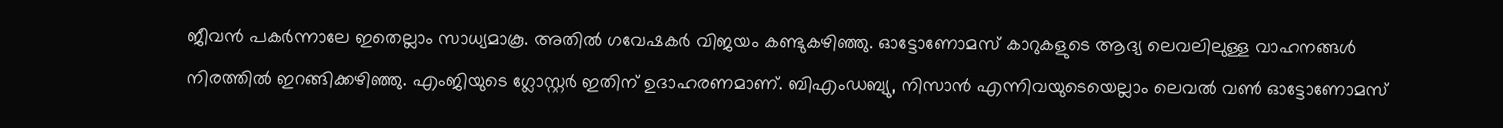ജീവന്‍ പകര്‍ന്നാലേ ഇതെല്ലാം സാധ്യമാകൂ. അതില്‍ ഗവേഷകര്‍ വിജയം കണ്ടുകഴിഞ്ഞു. ഓട്ടോണോമസ് കാറുകളുടെ ആദ്യ ലെവലിലുള്ള വാഹനങ്ങള്‍ നിരത്തില്‍ ഇറങ്ങിക്കഴിഞ്ഞു. എംജിയുടെ ഗ്ലോസ്റ്റര്‍ ഇതിന് ഉദാഹരണമാണ്. ബിഎംഡബ്യു, നിസാന്‍ എന്നിവയുടെയെല്ലാം ലെവല്‍ വണ്‍ ഓട്ടോണോമസ്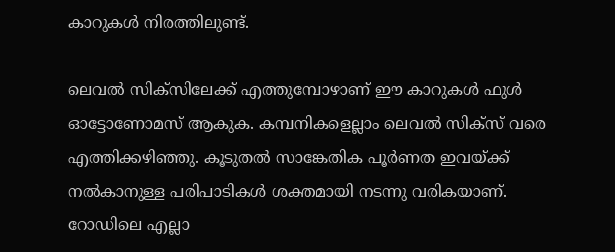കാറുകള്‍ നിരത്തിലുണ്ട്.

ലെവല്‍ സിക്സിലേക്ക് എത്തുമ്പോഴാണ് ഈ കാറുകള്‍ ഫുള്‍ ഓട്ടോണോമസ് ആകുക. കമ്പനികളെല്ലാം ലെവല്‍ സിക്സ് വരെ എത്തിക്കഴിഞ്ഞു. കൂടുതല്‍ സാങ്കേതിക പൂര്‍ണത ഇവയ്‌ക്ക് നല്‍കാനുള്ള പരിപാടികള്‍ ശക്തമായി നടന്നു വരികയാണ്. റോഡിലെ എല്ലാ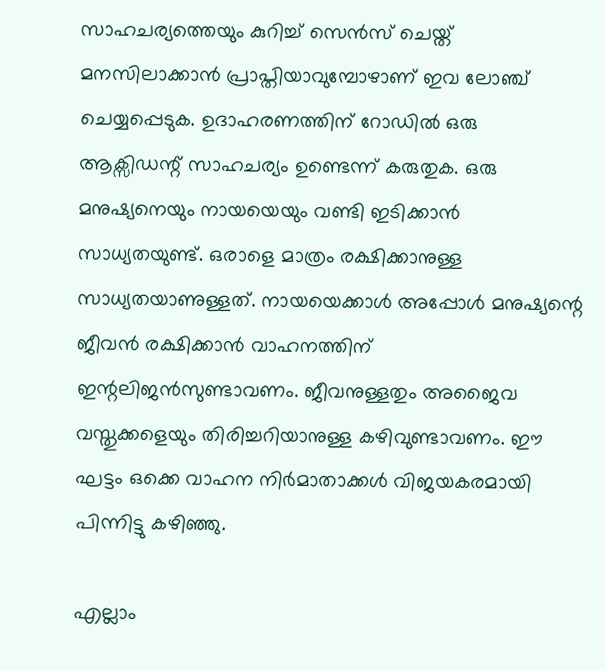സാഹചര്യത്തെയും കുറിച്ച് സെന്‍സ് ചെയ്ത് മനസിലാക്കാന്‍ പ്രാപ്തിയാവുമ്പോഴാണ് ഇവ ലോഞ്ച് ചെയ്യപ്പെടുക. ഉദാഹരണത്തിന് റോഡില്‍ ഒരു ആക്സിഡന്റ് സാഹചര്യം ഉണ്ടെന്ന് കരുതുക. ഒരു മനുഷ്യനെയും നായയെയും വണ്ടി ഇടിക്കാന്‍ സാധ്യതയുണ്ട്. ഒരാളെ മാത്രം രക്ഷിക്കാനുള്ള സാധ്യതയാണുള്ളത്. നായയെക്കാള്‍ അപ്പോള്‍ മനുഷ്യന്റെ ജീവന്‍ രക്ഷിക്കാന്‍ വാഹനത്തിന് ഇന്റലിജന്‍സുണ്ടാവണം. ജീവനുള്ളതും അജൈവ വസ്തുക്കളെയും തിരിച്ചറിയാനുള്ള കഴിവുണ്ടാവണം. ഈ ഘട്ടം ഒക്കെ വാഹന നിര്‍മാതാക്കള്‍ വിജയകരമായി പിന്നിട്ടു കഴിഞ്ഞു.

എല്ലാം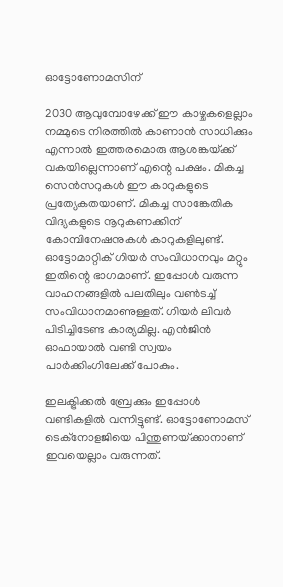ഓട്ടോണോമസിന്

2030 ആവുമ്പോഴേക്ക് ഈ കാഴ്ചകളെല്ലാം നമ്മുടെ നിരത്തില്‍ കാണാന്‍ സാധിക്കും എന്നാല്‍ ഇത്തരമൊരു ആശങ്കയ്‌ക്ക് വകയില്ലെന്നാണ് എന്റെ പക്ഷം. മികച്ച സെന്‍സറുകള്‍ ഈ കാറുകളുടെ പ്രത്യേകതയാണ്. മികച്ച സാങ്കേതിക വിദ്യകളുടെ നൂറുകണക്കിന് കോമ്പിനേഷനുകള്‍ കാറുകളിലുണ്ട്. ഓട്ടോമാറ്റിക് ഗിയര്‍ സംവിധാനവും മറ്റും ഇതിന്റെ ഭാഗമാണ്. ഇപ്പോള്‍ വരുന്ന വാഹനങ്ങളില്‍ പലതിലും വണ്‍ടച്ച് സംവിധാനമാണുള്ളത്. ഗിയര്‍ ലിവര്‍ പിടിച്ചിടേണ്ട കാര്യമില്ല. എന്‍ജിന്‍ ഓഫായാല്‍ വണ്ടി സ്വയം പാര്‍ക്കിംഗിലേക്ക് പോകും.

ഇലക്ട്രിക്കല്‍ ബ്രേക്കും ഇപ്പോള്‍ വണ്ടികളില്‍ വന്നിട്ടുണ്ട്. ഓട്ടോണോമസ് ടെക്നോളജിയെ പിന്തുണയ്‌ക്കാനാണ് ഇവയെല്ലാം വരുന്നത്.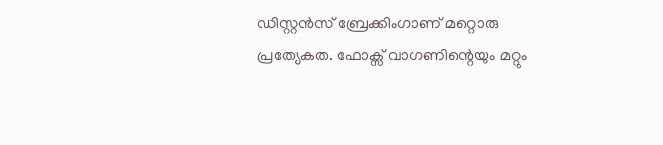ഡിസ്റ്റന്‍സ് ബ്രേക്കിംഗാണ് മറ്റൊരു പ്രത്യേകത. ഫോക്സ് വാഗണിന്റെയും മറ്റും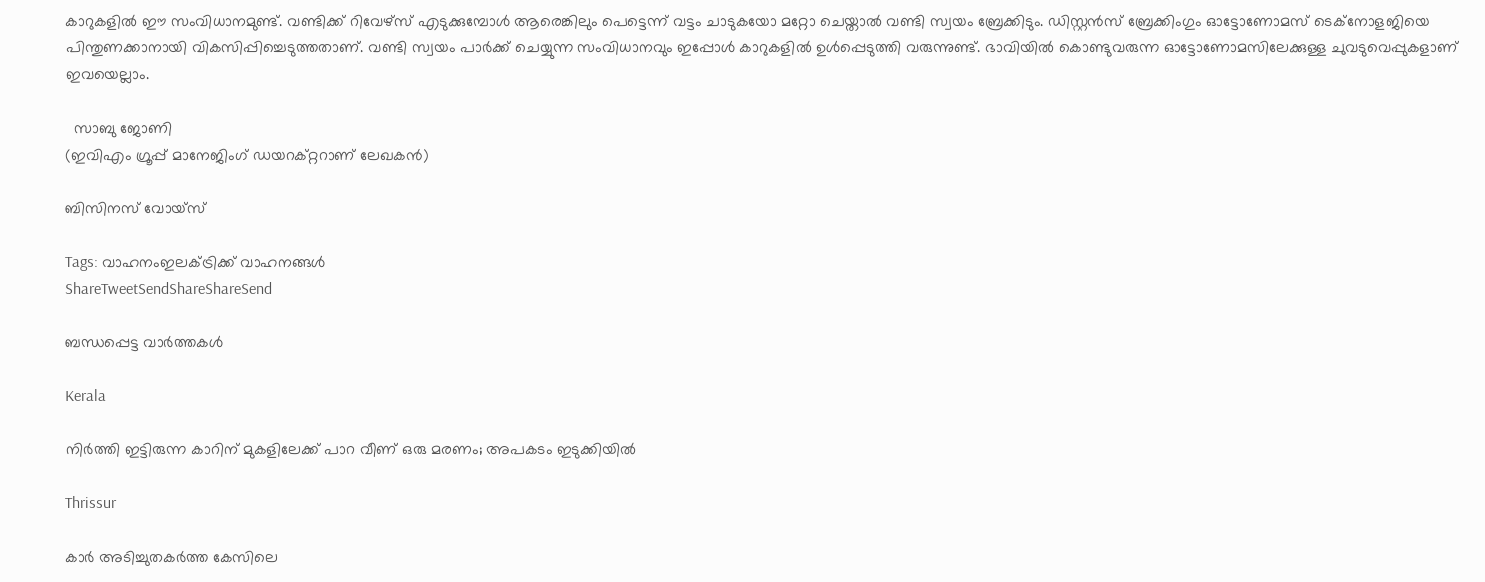കാറുകളില്‍ ഈ സംവിധാനമുണ്ട്. വണ്ടിക്ക് റിവേഴ്സ് എടുക്കുമ്പോള്‍ ആരെങ്കിലും പെട്ടെന്ന് വട്ടം ചാടുകയോ മറ്റോ ചെയ്താല്‍ വണ്ടി സ്വയം ബ്രേക്കിടും. ഡിസ്റ്റന്‍സ് ബ്രേക്കിംഗും ഓട്ടോണോമസ് ടെക്നോളജിയെ പിന്തുണക്കാനായി വികസിപ്പിച്ചെടുത്തതാണ്. വണ്ടി സ്വയം പാര്‍ക്ക് ചെയ്യുന്ന സംവിധാനവും ഇപ്പോള്‍ കാറുകളില്‍ ഉള്‍പ്പെടുത്തി വരുന്നുണ്ട്. ഭാവിയില്‍ കൊണ്ടുവരുന്ന ഓട്ടോണോമസിലേക്കുള്ള ചുവടുവെപ്പുകളാണ് ഇവയെല്ലാം.

  സാബു ജോണി
(ഇവിഎം ഗ്രൂപ്പ് മാനേജിംഗ് ഡയറക്റ്ററാണ് ലേഖകന്‍)

ബിസിനസ് വോയ്സ്

Tags: വാഹനംഇലക്ട്രിക്ക് വാഹനങ്ങള്‍
ShareTweetSendShareShareSend

ബന്ധപ്പെട്ട വാര്‍ത്തകള്‍

Kerala

നിര്‍ത്തി ഇട്ടിരുന്ന കാറിന് മുകളിലേക്ക് പാറ വീണ് ഒരു മരണം; അപകടം ഇടുക്കിയില്‍

Thrissur

കാര്‍ അടിച്ചുതകര്‍ത്ത കേസിലെ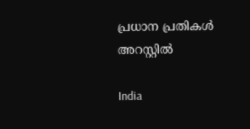പ്രധാന പ്രതികള്‍ അറസ്റ്റില്‍

India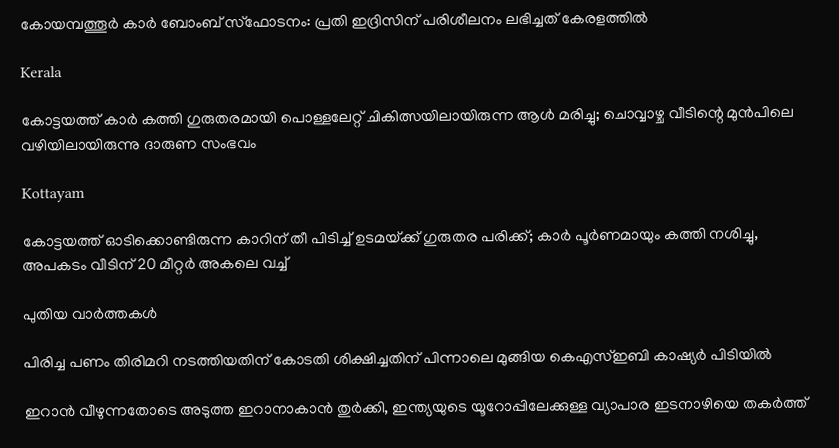കോയമ്പത്തൂര്‍ കാര്‍ ബോംബ് സ്‌ഫോടനം: പ്രതി ഇദ്രിസിന് പരിശീലനം ലഭിച്ചത് കേരളത്തില്‍

Kerala

കോട്ടയത്ത് കാർ കത്തി ഗുരുതരമായി പൊള്ളലേറ്റ് ചികിത്സയിലായിരുന്ന ആൾ മരിച്ചു; ചൊവ്വാഴ്ച വീടിന്റെ മുൻപിലെ വഴിയിലായിരുന്നു ദാരുണ സംഭവം

Kottayam

കോട്ടയത്ത് ഓടിക്കൊണ്ടിരുന്ന കാറിന് തീ പിടിച്ച് ഉടമയ്‌ക്ക് ഗുരുതര പരിക്ക്; കാർ പൂർണമായും കത്തി നശിച്ചു, അപകടം വീടിന് 20 മീറ്റർ അകലെ വച്ച്

പുതിയ വാര്‍ത്തകള്‍

പിരിച്ച പണം തിരിമറി നടത്തിയതിന് കോടതി ശിക്ഷിച്ചതിന് പിന്നാലെ മുങ്ങിയ കെഎസ്ഇബി കാഷ്യര്‍ പിടിയില്‍

ഇറാന്‍ വീഴുന്നതോടെ അടുത്ത ഇറാനാകാന്‍ തുര്‍ക്കി, ഇന്ത്യയുടെ യൂറോപ്പിലേക്കുള്ള വ്യാപാര ഇടനാഴിയെ തകര്‍ത്ത്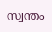സ്വന്തം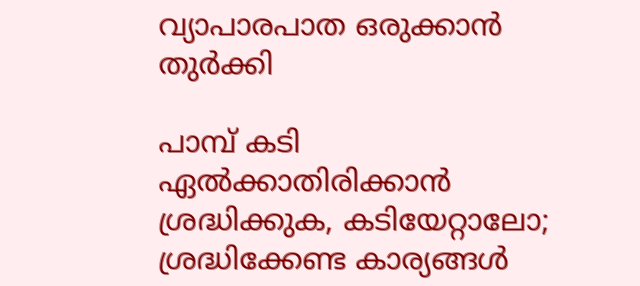വ്യാപാരപാത ഒരുക്കാന്‍ തുര്‍ക്കി

പാമ്പ് കടി ഏല്‍ക്കാതിരിക്കാന്‍ ശ്രദ്ധിക്കുക, കടിയേറ്റാലോ; ശ്രദ്ധിക്കേണ്ട കാര്യങ്ങള്‍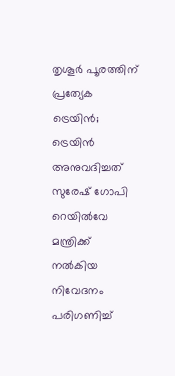തൃശൂര്‍ പൂരത്തിന് പ്രത്യേക ട്രെയിന്‍; ട്രെയിന്‍ അനുവദിച്ചത് സുരേഷ് ഗോപി റെയില്‍വേ മന്ത്രിക്ക് നല്‍കിയ നിവേദനം പരിഗണിച്ച്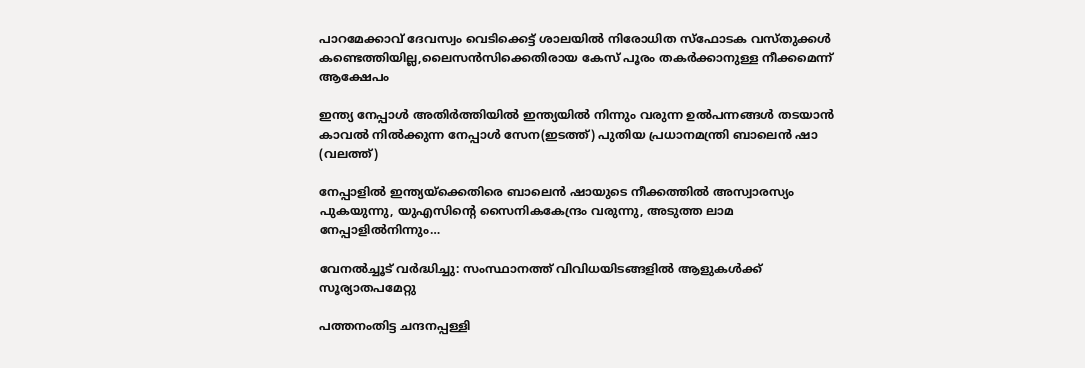പാറമേക്കാവ് ദേവസ്വം വെടിക്കെട്ട് ശാലയില്‍ നിരോധിത സ്‌ഫോടക വസ്തുക്കള്‍ കണ്ടെത്തിയില്ല,ലൈസന്‍സിക്കെതിരായ കേസ് പൂരം തകര്‍ക്കാനുള്ള നീക്കമെന്ന് ആക്ഷേപം

ഇന്ത്യ നേപ്പാള്‍ അതിര്‍ത്തിയില്‍ ഇന്ത്യയില്‍ നിന്നും വരുന്ന ഉല്‍പന്നങ്ങള്‍ തടയാന്‍ കാവല്‍ നില്‍ക്കുന്ന നേപ്പാള്‍ സേന(ഇടത്ത്) പുതിയ പ്രധാനമന്ത്രി ബാലെന്‍ ഷാ (വലത്ത്)

നേപ്പാളില്‍ ഇന്ത്യയ്‌ക്കെതിരെ ബാലെന്‍ ഷായുടെ നീക്കത്തില്‍ അസ്വാരസ്യം പുകയുന്നു, യുഎസിന്റെ സൈനികകേന്ദ്രം വരുന്നു, അടുത്ത ലാമ നേപ്പാളില്‍നിന്നും…

വേനല്‍ച്ചൂട് വര്‍ദ്ധിച്ചു: സംസ്ഥാനത്ത് വിവിധയിടങ്ങളില്‍ ആളുകള്‍ക്ക് സൂര്യാതപമേറ്റു

പത്തനംതിട്ട ചന്ദനപ്പള്ളി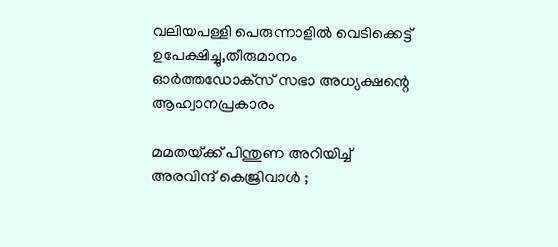വലിയപള്ളി പെരുന്നാളില്‍ വെടിക്കെട്ട് ഉപേക്ഷിച്ചു,തീരുമാനം ഓര്‍ത്തഡോക്‌സ് സഭാ അധ്യക്ഷന്റെ ആഹ്വാനപ്രകാരം

മമതയ്‌ക്ക് പിന്തുണ അറിയിച്ച് അരവിന്ദ് കെജ്രിവാൾ ;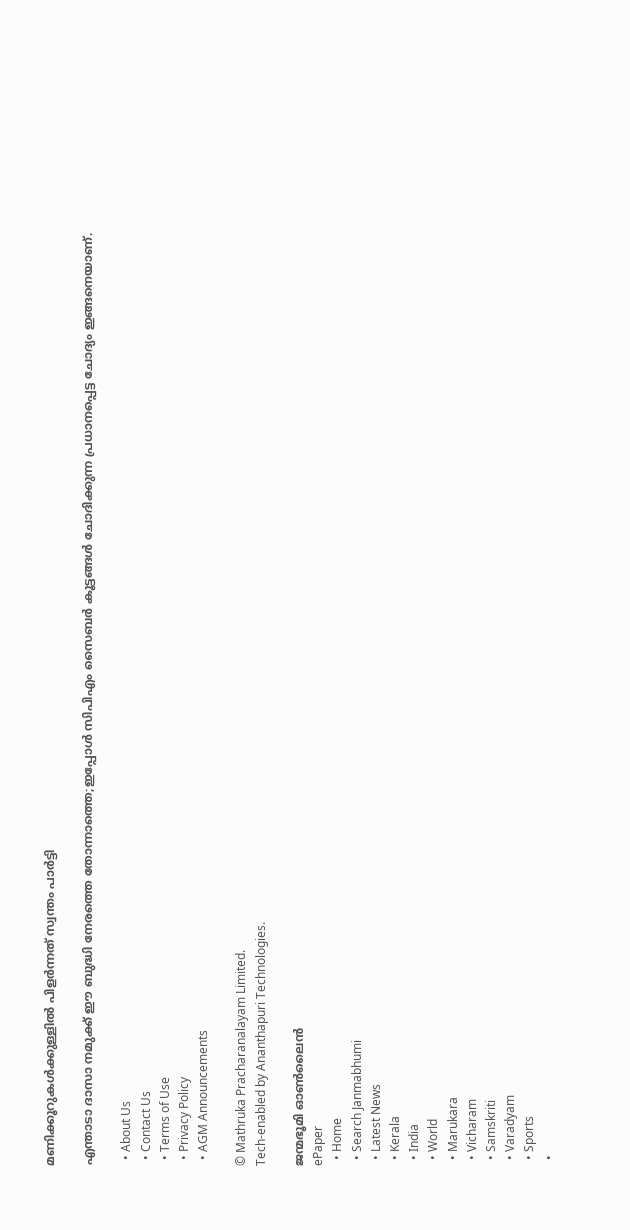മണിക്കൂറുകൾക്കുള്ളിൽ പിളർന്നത് സ്വന്തം പാർട്ടി

എന്താടാ ദാസാ നമുക്ക് ഈ ബുദ്ധി നേരത്തെ തോന്നാത്തെ;ഇപ്പോൾ സിപിഎം സൈബർ കൂട്ടങ്ങൾ ചോദിക്കുന്ന പ്രധാനപ്പെട്ട ചോദ്യം ഇങ്ങനെയാണ്.

  • About Us
  • Contact Us
  • Terms of Use
  • Privacy Policy
  • AGM Announcements

© Mathruka Pracharanalayam Limited.
Tech-enabled by Ananthapuri Technologies.

ജന്മഭൂമി ഓണ്‍ലൈന്‍
ePaper
  • Home
  • Search Janmabhumi
  • Latest News
  • Kerala
  • India
  • World
  • Marukara
  • Vicharam
  • Samskriti
  • Varadyam
  • Sports
  •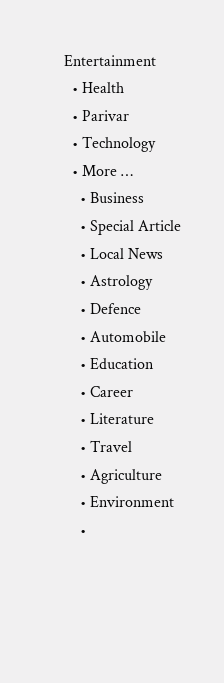Entertainment
  • Health
  • Parivar
  • Technology
  • More …
    • Business
    • Special Article
    • Local News
    • Astrology
    • Defence
    • Automobile
    • Education
    • Career
    • Literature
    • Travel
    • Agriculture
    • Environment
    •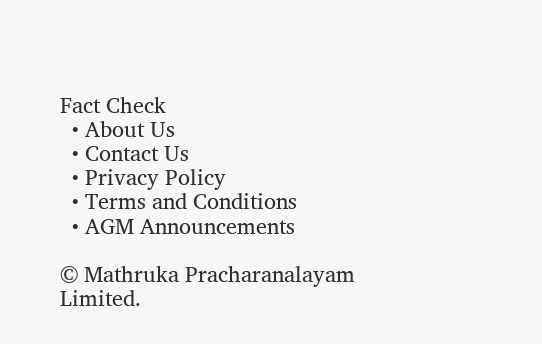Fact Check
  • About Us
  • Contact Us
  • Privacy Policy
  • Terms and Conditions
  • AGM Announcements

© Mathruka Pracharanalayam Limited.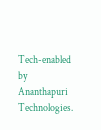Tech-enabled by Ananthapuri Technologies.